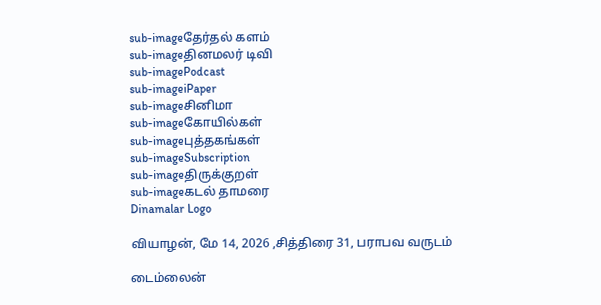sub-imageதேர்தல் களம்
sub-imageதினமலர் டிவி
sub-imagePodcast
sub-imageiPaper
sub-imageசினிமா
sub-imageகோயில்கள்
sub-imageபுத்தகங்கள்
sub-imageSubscription
sub-imageதிருக்குறள்
sub-imageகடல் தாமரை
Dinamalar Logo

வியாழன், மே 14, 2026 ,சித்திரை 31, பராபவ வருடம்

டைம்லைன்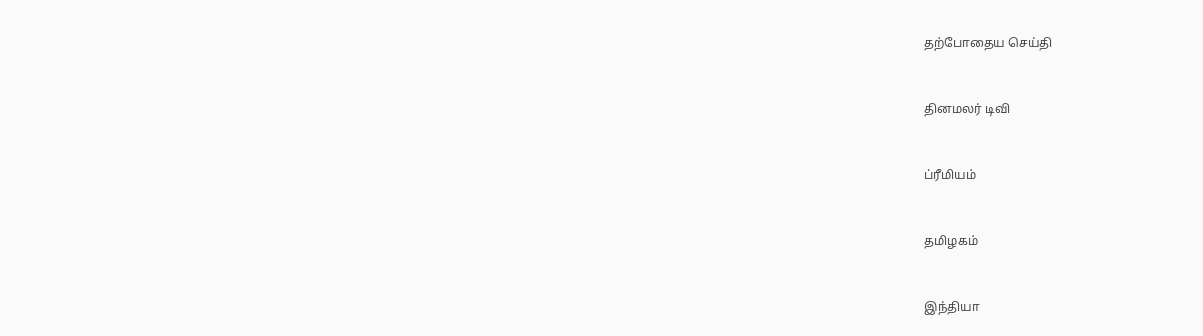தற்போதைய செய்தி


தினமலர் டிவி


ப்ரீமியம்


தமிழகம்


இந்தியா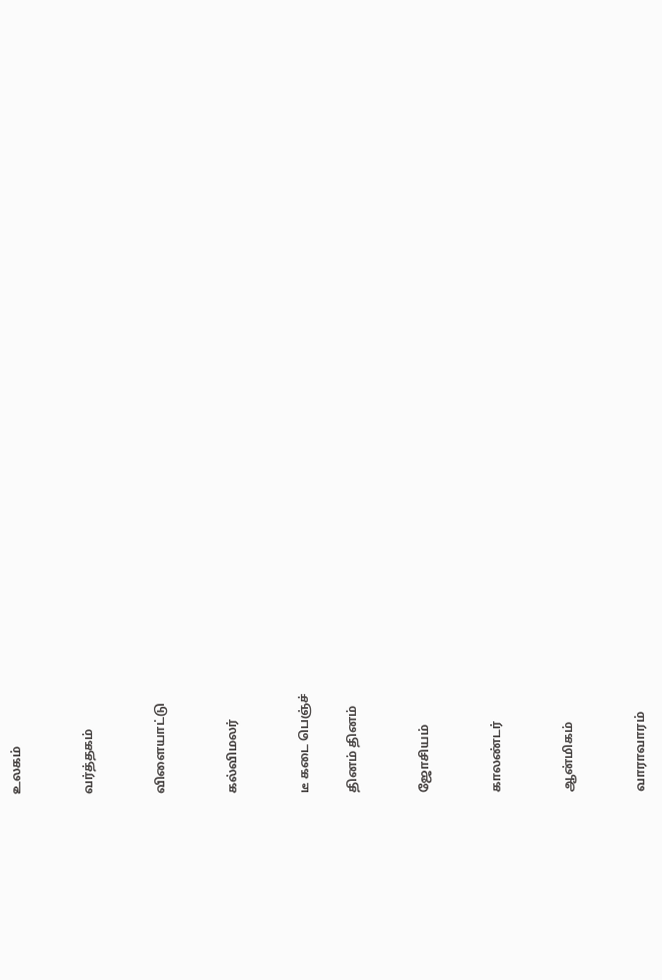உலகம்


வர்த்தகம்


விளையாட்டு


கல்விமலர்


டீ கடை பெஞ்ச்

தினம் தினம்


ஜோசியம்


காலண்டர்


ஆன்மிகம்


வாராவாரம்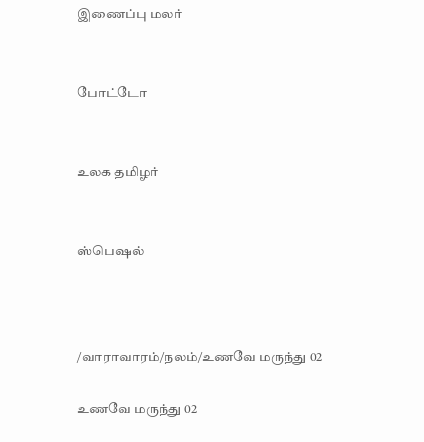இணைப்பு மலர்


போட்டோ


உலக தமிழர்


ஸ்பெஷல்



/வாராவாரம்/நலம்/உணவே மருந்து 02

உணவே மருந்து 02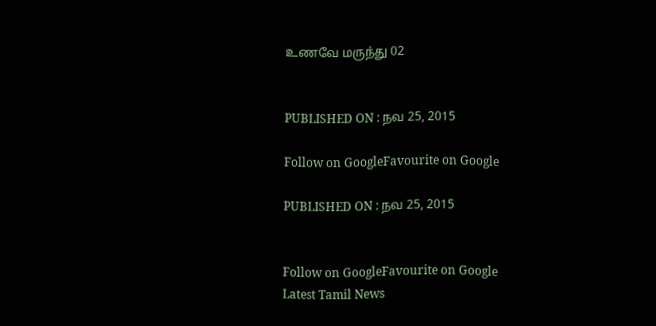உணவே மருந்து 02


PUBLISHED ON : நவ 25, 2015

Follow on GoogleFavourite on Google

PUBLISHED ON : நவ 25, 2015


Follow on GoogleFavourite on Google
Latest Tamil News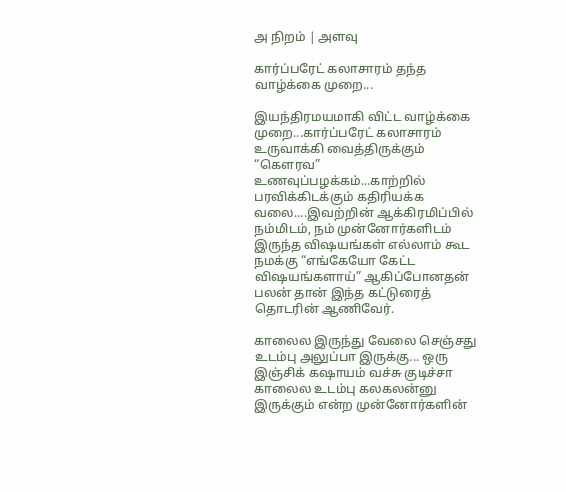அ நிறம் | அளவு

கார்ப்பரேட் கலாசாரம் தந்த வாழ்க்கை முறை...

இயந்திரமயமாகி விட்ட வாழ்க்கை முறை...கார்ப்பரேட் கலாசாரம் உருவாக்கி வைத்திருக்கும் “கௌரவ” உணவுப்பழக்கம்...காற்றில் பரவிக்கிடக்கும் கதிரியக்க வலை....இவற்றின் ஆக்கிரமிப்பில் நம்மிடம், நம் முன்னோர்களிடம் இருந்த விஷயங்கள் எல்லாம் கூட நமக்கு “எங்கேயோ கேட்ட விஷயங்களாய்” ஆகிப்போனதன் பலன் தான் இந்த கட்டுரைத் தொடரின் ஆணிவேர்.

காலைல இருந்து வேலை செஞ்சது உடம்பு அலுப்பா இருக்கு... ஒரு இஞ்சிக் கஷாயம் வச்சு குடிச்சா காலைல உடம்பு கலகலன்னு இருக்கும் என்ற முன்னோர்களின்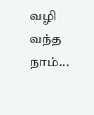வழி வந்த நாம்...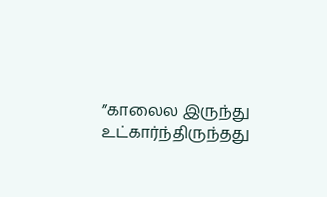”காலைல இருந்து உட்கார்ந்திருந்தது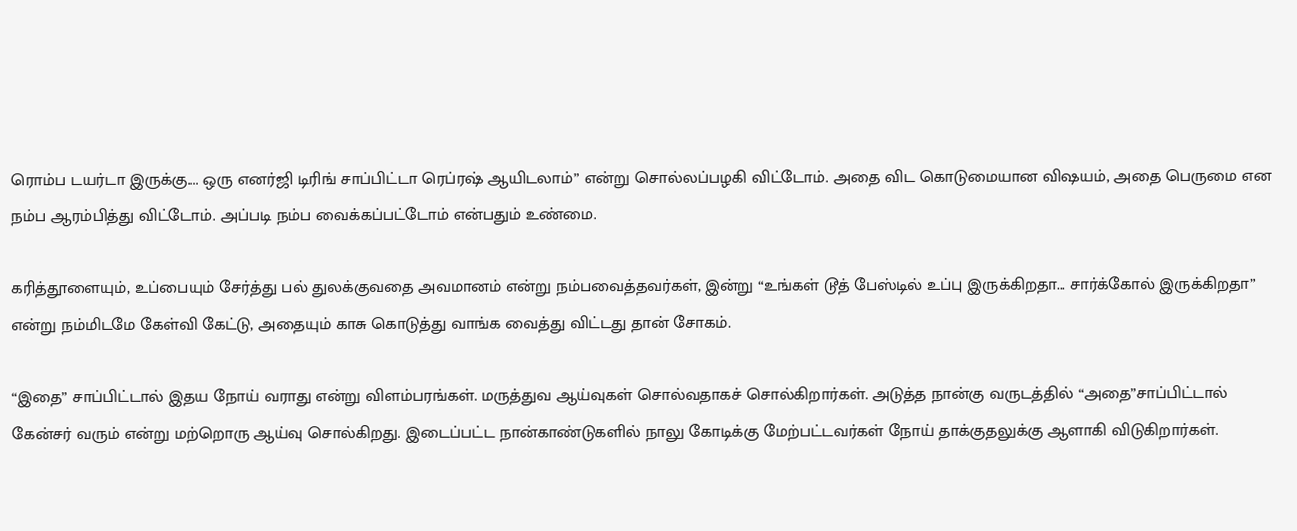ரொம்ப டயர்டா இருக்கு.... ஒரு எனர்ஜி டிரிங் சாப்பிட்டா ரெப்ரஷ் ஆயிடலாம்” என்று சொல்லப்பழகி விட்டோம். அதை விட கொடுமையான விஷயம், அதை பெருமை என நம்ப ஆரம்பித்து விட்டோம். அப்படி நம்ப வைக்கப்பட்டோம் என்பதும் உண்மை.

கரித்தூளையும், உப்பையும் சேர்த்து பல் துலக்குவதை அவமானம் என்று நம்பவைத்தவர்கள், இன்று “உங்கள் டூத் பேஸ்டில் உப்பு இருக்கிறதா... சார்க்கோல் இருக்கிறதா” என்று நம்மிடமே கேள்வி கேட்டு, அதையும் காசு கொடுத்து வாங்க வைத்து விட்டது தான் சோகம்.

“இதை” சாப்பிட்டால் இதய நோய் வராது என்று விளம்பரங்கள். மருத்துவ ஆய்வுகள் சொல்வதாகச் சொல்கிறார்கள். அடுத்த நான்கு வருடத்தில் “அதை”சாப்பிட்டால் கேன்சர் வரும் என்று மற்றொரு ஆய்வு சொல்கிறது. இடைப்பட்ட நான்காண்டுகளில் நாலு கோடிக்கு மேற்பட்டவர்கள் நோய் தாக்குதலுக்கு ஆளாகி விடுகிறார்கள்.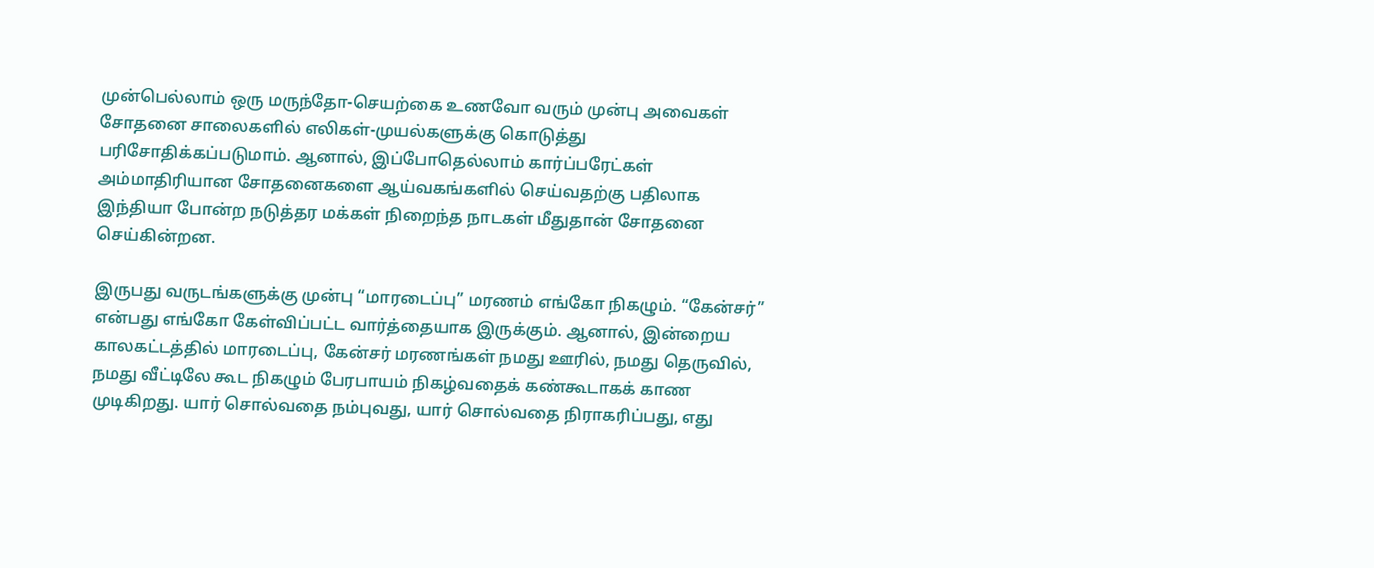முன்பெல்லாம் ஒரு மருந்தோ-செயற்கை உணவோ வரும் முன்பு அவைகள் சோதனை சாலைகளில் எலிகள்-முயல்களுக்கு கொடுத்து பரிசோதிக்கப்படுமாம். ஆனால், இப்போதெல்லாம் கார்ப்பரேட்கள் அம்மாதிரியான சோதனைகளை ஆய்வகங்களில் செய்வதற்கு பதிலாக இந்தியா போன்ற நடுத்தர மக்கள் நிறைந்த நாடகள் மீதுதான் சோதனை செய்கின்றன.

இருபது வருடங்களுக்கு முன்பு “மாரடைப்பு” மரணம் எங்கோ நிகழும். “கேன்சர்” என்பது எங்கோ கேள்விப்பட்ட வார்த்தையாக இருக்கும். ஆனால், இன்றைய காலகட்டத்தில் மாரடைப்பு, கேன்சர் மரணங்கள் நமது ஊரில், நமது தெருவில், நமது வீட்டிலே கூட நிகழும் பேரபாயம் நிகழ்வதைக் கண்கூடாகக் காண முடிகிறது. யார் சொல்வதை நம்புவது, யார் சொல்வதை நிராகரிப்பது, எது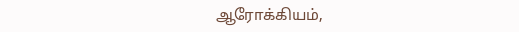ஆரோக்கியம்,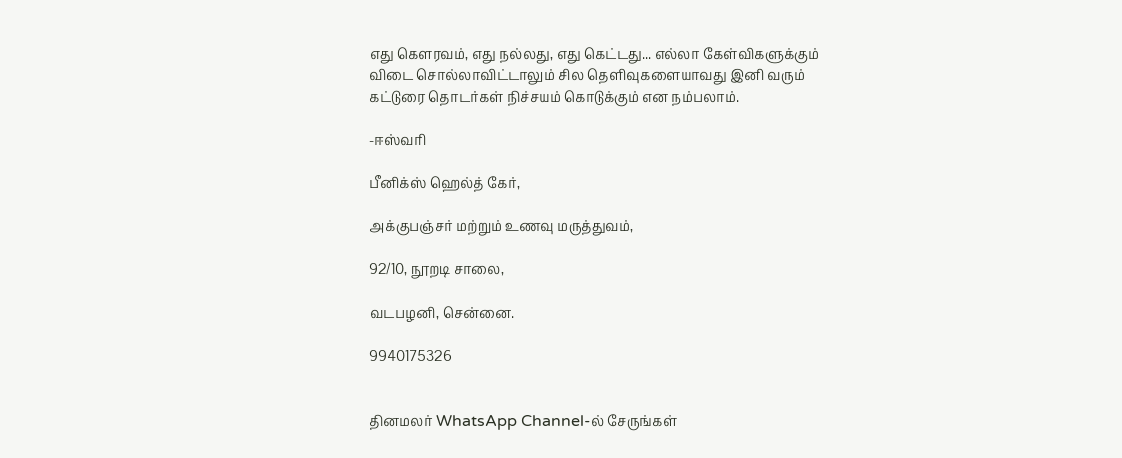எது கெளரவம், எது நல்லது, எது கெட்டது... எல்லா கேள்விகளுக்கும் விடை சொல்லாவிட்டாலும் சில தெளிவுகளையாவது இனி வரும் கட்டுரை தொடர்கள் நிச்சயம் கொடுக்கும் என நம்பலாம்.

-ஈஸ்வரி

பீனிக்ஸ் ஹெல்த் கேர்,

அக்குபஞ்சர் மற்றும் உணவு மருத்துவம்,

92/10, நூறடி சாலை,

வடபழனி, சென்னை.

9940175326


தினமலர் WhatsApp Channel-ல் சேருங்கள்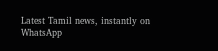Latest Tamil news, instantly on WhatsApp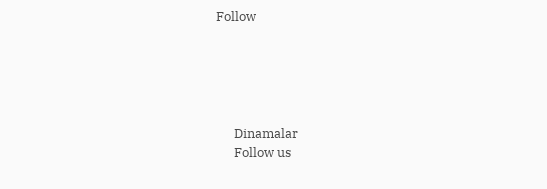Follow





      Dinamalar
      Follow us